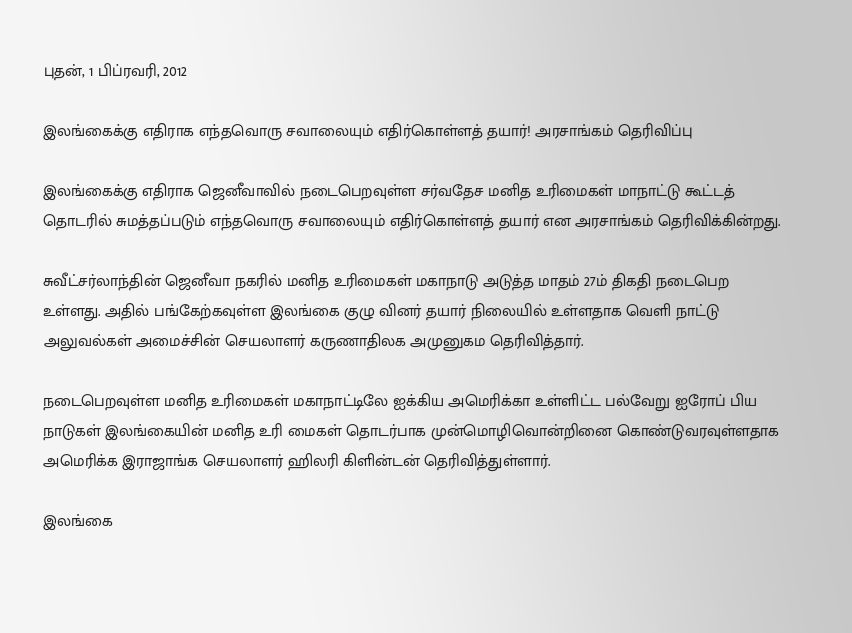புதன், 1 பிப்ரவரி, 2012

இலங்கைக்கு எதிராக எந்தவொரு சவாலையும் எதிர்கொள்ளத் தயார்! அரசாங்கம் தெரிவிப்பு

இலங்கைக்கு எதிராக ஜெனீவாவில் நடைபெறவுள்ள சர்வதேச மனித உரிமைகள் மாநாட்டு கூட்டத் தொடரில் சுமத்தப்படும் எந்தவொரு சவாலையும் எதிர்கொள்ளத் தயார் என அரசாங்கம் தெரிவிக்கின்றது.

சுவீட்சர்லாந்தின் ஜெனீவா நகரில் மனித உரிமைகள் மகாநாடு அடுத்த மாதம் 27ம் திகதி நடைபெற உள்ளது. அதில் பங்கேற்கவுள்ள இலங்கை குழு வினர் தயார் நிலையில் உள்ளதாக வெளி நாட்டு அலுவல்கள் அமைச்சின் செயலாளர் கருணாதிலக அமுனுகம தெரிவித்தார்.

நடைபெறவுள்ள மனித உரிமைகள் மகாநாட்டிலே ஐக்கிய அமெரிக்கா உள்ளிட்ட பல்வேறு ஐரோப் பிய நாடுகள் இலங்கையின் மனித உரி மைகள் தொடர்பாக முன்மொழிவொன்றினை கொண்டுவரவுள்ளதாக அமெரிக்க இராஜாங்க செயலாளர் ஹிலரி கிளின்டன் தெரிவித்துள்ளார்.

இலங்கை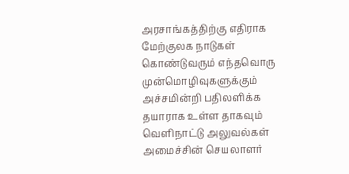அரசாங்கத்திற்கு எதிராக மேற்குலக நாடுகள் கொண்டுவரும் எந்தவொரு முன்மொழிவுகளுக்கும் அச்சமின்றி பதிலளிக்க தயாராக உள்ள தாகவும் வெளிநாட்டு அலுவல்கள் அமைச்சின் செயலாளர்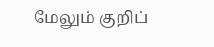மேலும் குறிப்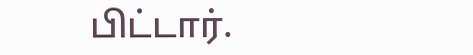பிட்டார்.